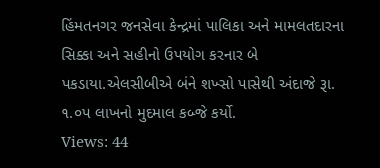હિંમતનગર જનસેવા કેન્દ્રમાં પાલિકા અને મામલતદારના સિક્કા અને સહીનો ઉપયોગ કરનાર બે પકડાયા.એલસીબીએ બંને શખ્સો પાસેથી અંદાજે રૂા. ૧.૦પ લાખનો મુદમાલ કબ્જે કર્યો.
Views: 44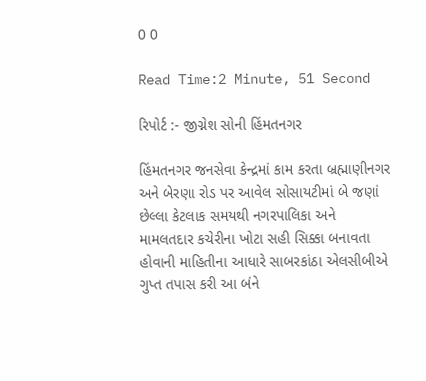0 0

Read Time:2 Minute, 51 Second

રિપોર્ટ :- જીગ્નેશ સોની હિંમતનગર

હિંમતનગર જનસેવા કેન્દ્રમાં કામ કરતા બ્રહ્માણીનગર અને બેરણા રોડ પર આવેલ સોસાયટીમાં બે જણાં છેલ્લા કેટલાક સમયથી નગરપાલિકા અને મામલતદાર કચેરીના ખોટા સહી સિક્કા બનાવતા હોવાની માહિતીના આધારે સાબરકાંઠા એલસીબીએ ગુપ્ત તપાસ કરી આ બંને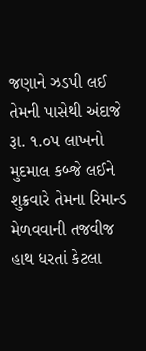જણાને ઝડપી લઈ તેમની પાસેથી અંદાજે રૂા. ૧.૦પ લાખનો મુદમાલ કબ્જે લઈને શુક્રવારે તેમના રિમાન્ડ મેળવવાની તજવીજ હાથ ધરતાં કેટલા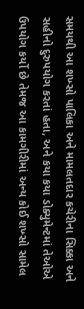સમયથી આ શખ્સો પાલિકા અને મામલતદાર કચેરીના સિક્કા અને સહીનો દુરુપયોગ કરતાં હતા, અને કયા કયા ડોક્યુમેન્ટમાં તેઓએ ઉપયોગ કર્યો છે તેમજ આ કામગીરીમાં અન્ય કોઈ શખ્સો સામેલ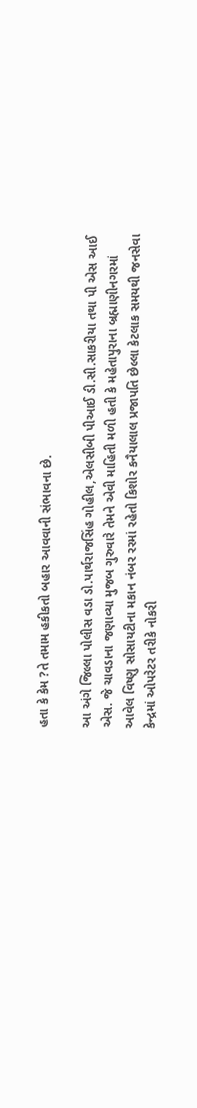હતા કે કેમ ?તે તમામ હકીકતો બહાર આવવાની સંભાવના છે.

આ અંગે જિલ્લા પોલીસ વડા ડો.પાર્થરાજસિંહ ગોહીલ,એલસીબી પીઆઈ ડી.સી.સાકરીયા તથા પી એસ આઈ એસ. જે ચાવડાના જણાવ્યા મુજબ ગુરુવારે તેમને એવી માહિતી મળી હતી કે મહેતાપુરાના બ્રહ્માણીનગરમાં આવેલ વિષ્ણુ સોસાયટીના મકાન નંબર રરમાં રહેતો કિશોર કનૈયાલાલ પ્રજાપતિ છેલ્લા કેટલાક સમયથી જનસેવા કેન્દ્રમાં ઓપરેટર તરીકે નોકરી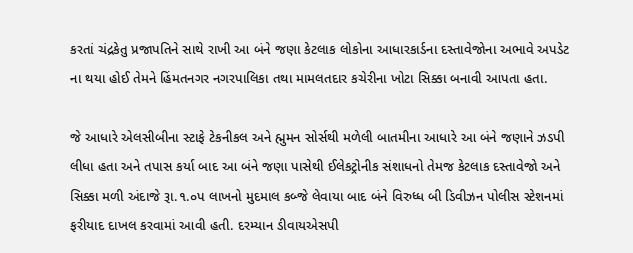કરતાં ચંદ્રકેતુ પ્રજાપતિને સાથે રાખી આ બંને જણા કેટલાક લોકોના આધારકાર્ડના દસ્તાવેજોના અભાવે અપડેટ ના થયા હોઈ તેમને હિંમતનગર નગરપાલિકા તથા મામલતદાર કચેરીના ખોટા સિક્કા બનાવી આપતા હતા.

જે આધારે એલસીબીના સ્ટાફે ટેકનીકલ અને હ્મુમન સોર્સથી મળેલી બાતમીના આધારે આ બંને જણાને ઝડપી લીધા હતા અને તપાસ કર્યા બાદ આ બંને જણા પાસેથી ઈલેકટ્રોનીક સંશાધનો તેમજ કેટલાક દસ્તાવેજો અને સિક્કા મળી અંદાજે રૂા.૧.૦પ લાખનો મુદમાલ કબ્જે લેવાયા બાદ બંને વિરુધ્ધ બી ડિવીઝન પોલીસ સ્ટેશનમાં ફરીયાદ દાખલ કરવામાં આવી હતી. દરમ્યાન ડીવાયએસપી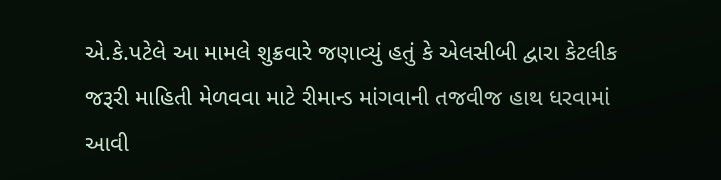એ.કે.પટેલે આ મામલે શુક્રવારે જણાવ્યું હતું કે એલસીબી દ્વારા કેટલીક જરૂરી માહિતી મેળવવા માટે રીમાન્ડ માંગવાની તજવીજ હાથ ધરવામાં આવી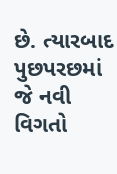છે. ત્યારબાદ પુછપરછમાં જે નવી વિગતો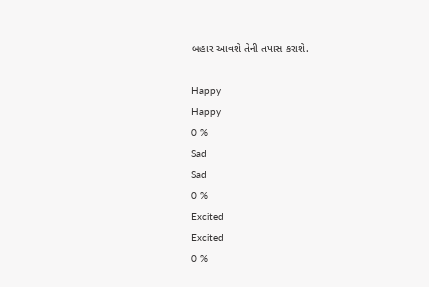બહાર આવશે તેની તપાસ કરાશે.

Happy
Happy
0 %
Sad
Sad
0 %
Excited
Excited
0 %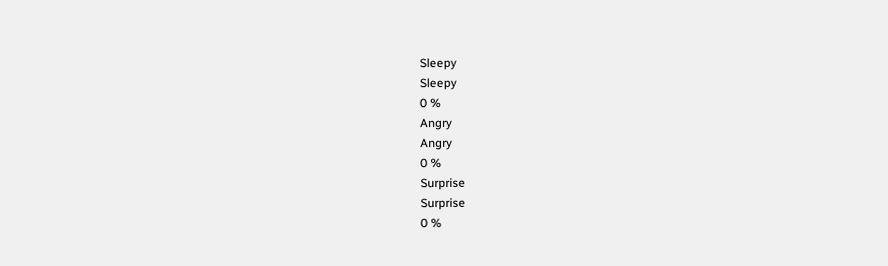Sleepy
Sleepy
0 %
Angry
Angry
0 %
Surprise
Surprise
0 %